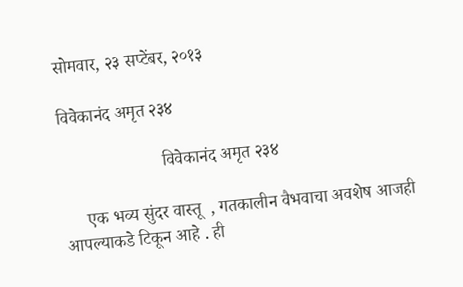सोमवार, २३ सप्टेंबर, २०१३

विवेकानंद अमृत २३४

                       विवेकानंद अमृत २३४

     एक भव्य सुंदर वास्तू  , गतकालीन वैभवाचा अवशेष आजही आपल्याकडे टिकून आहे . ही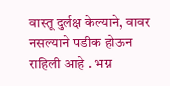वास्तू दुर्लक्ष केल्याने, वावर नसल्याने पडीक होऊन राहिली आहे . भग्न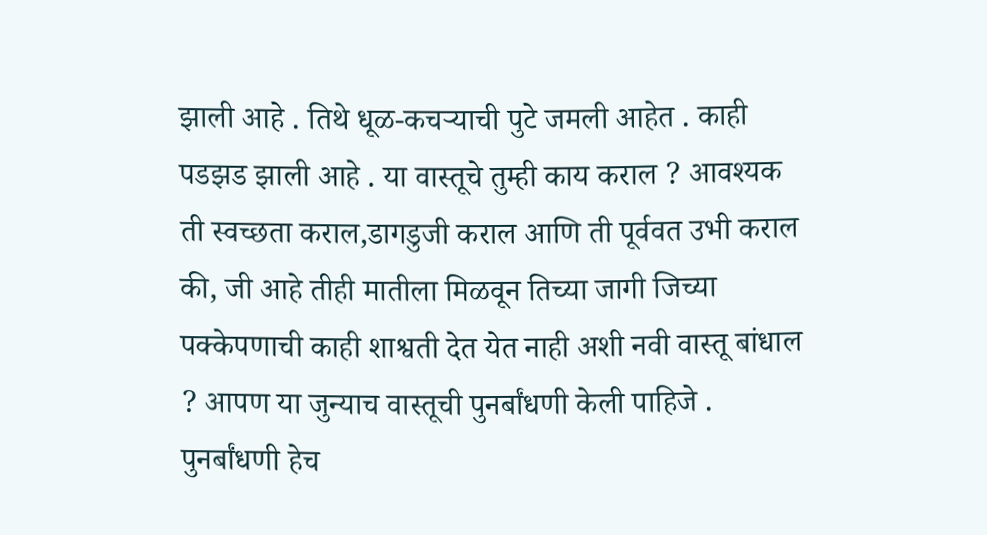झाली आहे . तिथे धूळ-कचऱ्याची पुटे जमली आहेत . काही पडझड झाली आहे . या वास्तूचे तुम्ही काय कराल ? आवश्यक ती स्वच्छता कराल,डागडुजी कराल आणि ती पूर्ववत उभी कराल की, जी आहे तीही मातीला मिळवून तिच्या जागी जिच्या पक्केपणाची काही शाश्वती देत येत नाही अशी नवी वास्तू बांधाल ? आपण या जुन्याच वास्तूची पुनर्बांधणी केली पाहिजे . पुनर्बांधणी हेच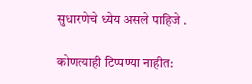सुधारणेचे ध्येय असले पाहिजे .

कोणत्याही टिप्पण्‍या नाहीत: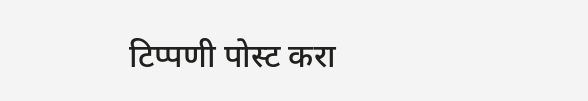टिप्पणी पोस्ट करा